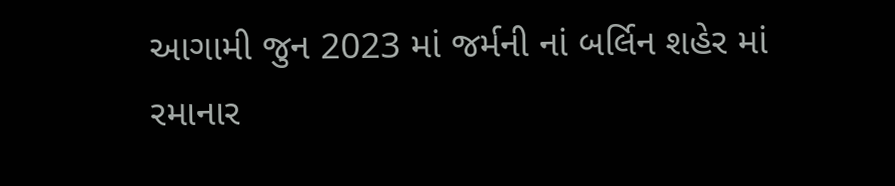આગામી જુન 2023 માં જર્મની નાં બર્લિન શહેર માં રમાનાર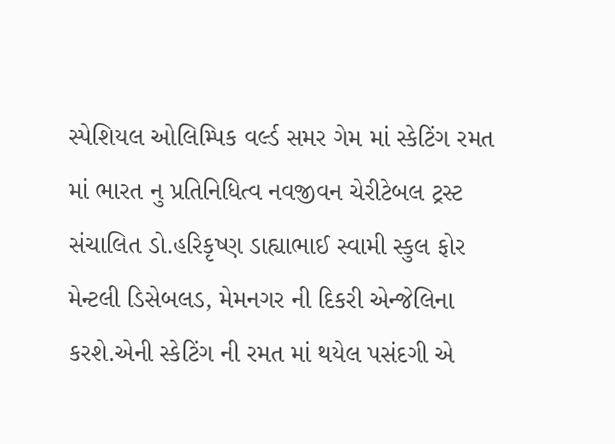સ્પેશિયલ ઓલિમ્પિક વર્લ્ડ સમર ગેમ માં સ્કેટિંગ રમત માં ભારત નુ પ્રતિનિધિત્વ નવજીવન ચેરીટેબલ ટ્રસ્ટ સંચાલિત ડો.હરિકૃષ્ણ ડાહ્યાભાઈ સ્વામી સ્કુલ ફોર મેન્ટલી ડિસેબલડ, મેમનગર ની દિકરી એન્જેલિના કરશે.એની સ્કેટિંગ ની રમત માં થયેલ પસંદગી એ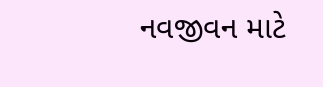નવજીવન માટે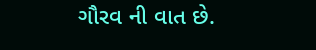ગૌરવ ની વાત છે.